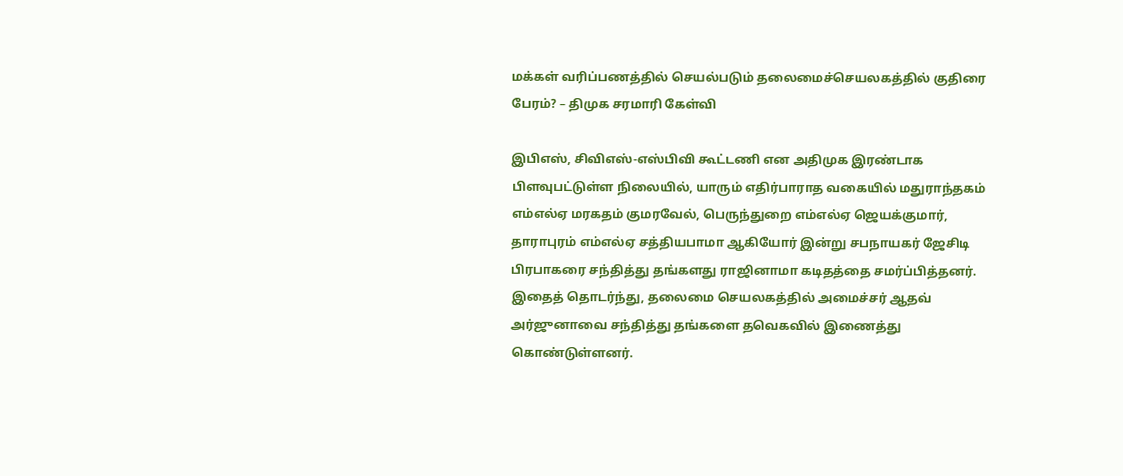மக்கள் வரிப்பணத்தில் செயல்படும் தலைமைச்செயலகத்தில் குதிரை பேரம்? – திமுக சரமாரி கேள்வி

இபிஎஸ், சிவிஎஸ்-எஸ்பிவி கூட்டணி என அதிமுக இரண்டாக பிளவுபட்டுள்ள நிலையில், யாரும் எதிர்பாராத வகையில் மதுராந்தகம் எம்எல்ஏ மரகதம் குமரவேல், பெருந்துறை எம்எல்ஏ ஜெயக்குமார், தாராபுரம் எம்எல்ஏ சத்தியபாமா ஆகியோர் இன்று சபநாயகர் ஜேசிடி பிரபாகரை சந்தித்து தங்களது ராஜினாமா கடிதத்தை சமர்ப்பித்தனர். இதைத் தொடர்ந்து, தலைமை செயலகத்தில் அமைச்சர் ஆதவ் அர்ஜுனாவை சந்தித்து தங்களை தவெகவில் இணைத்து கொண்டுள்ளனர்.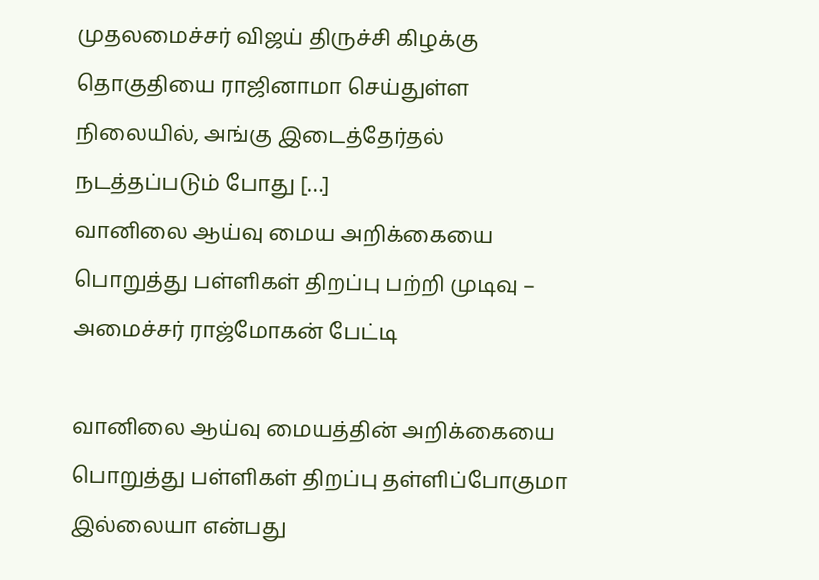முதலமைச்சர் விஜய் திருச்சி கிழக்கு தொகுதியை ராஜினாமா செய்துள்ள நிலையில், அங்கு இடைத்தேர்தல் நடத்தப்படும் போது […]
வானிலை ஆய்வு மைய அறிக்கையை பொறுத்து பள்ளிகள் திறப்பு பற்றி முடிவு – அமைச்சர் ராஜ்மோகன் பேட்டி

வானிலை ஆய்வு மையத்தின் அறிக்கையை பொறுத்து பள்ளிகள் திறப்பு தள்ளிப்போகுமா இல்லையா என்பது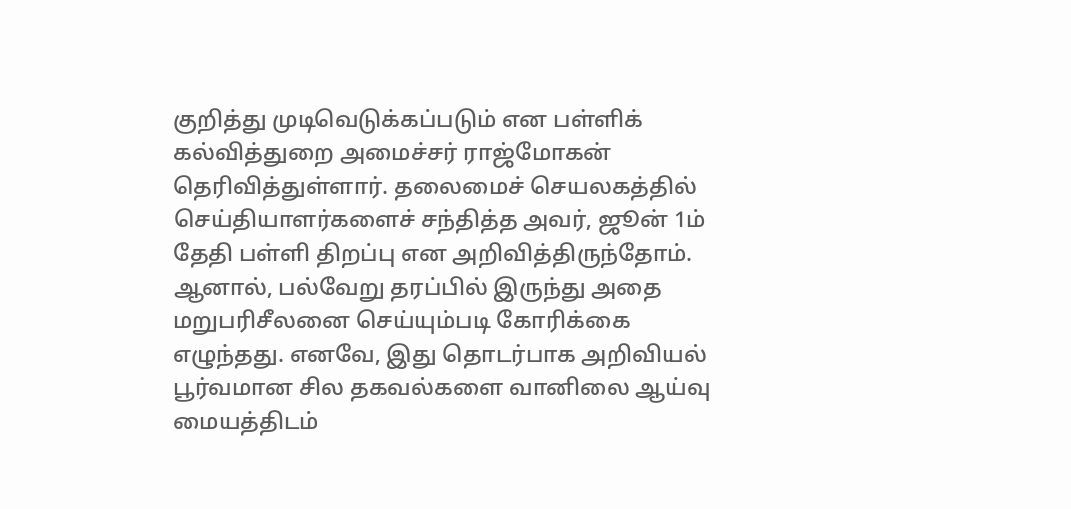குறித்து முடிவெடுக்கப்படும் என பள்ளிக் கல்வித்துறை அமைச்சர் ராஜ்மோகன் தெரிவித்துள்ளார். தலைமைச் செயலகத்தில் செய்தியாளர்களைச் சந்தித்த அவர், ஜூன் 1ம் தேதி பள்ளி திறப்பு என அறிவித்திருந்தோம். ஆனால், பல்வேறு தரப்பில் இருந்து அதை மறுபரிசீலனை செய்யும்படி கோரிக்கை எழுந்தது. எனவே, இது தொடர்பாக அறிவியல் பூர்வமான சில தகவல்களை வானிலை ஆய்வு மையத்திடம்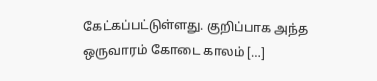கேட்கப்பட்டுள்ளது. குறிப்பாக அந்த ஒருவாரம் கோடை காலம் […]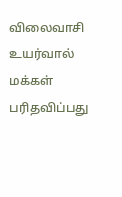விலைவாசி உயர்வால் மக்கள் பரிதவிப்பது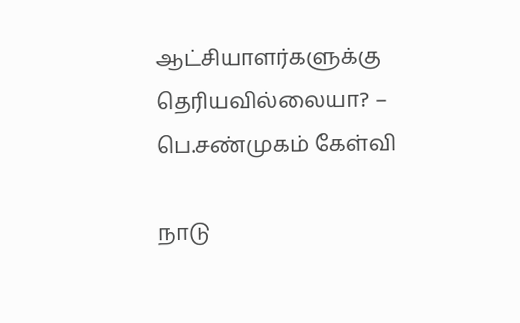ஆட்சியாளர்களுக்கு தெரியவில்லையா? – பெ.சண்முகம் கேள்வி

நாடு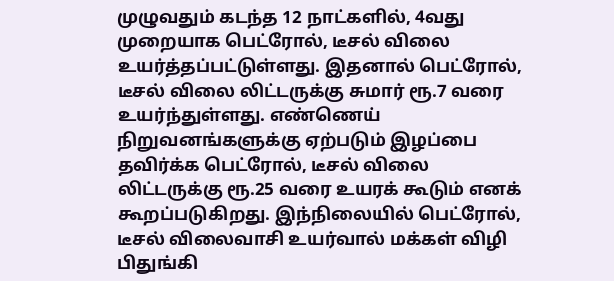முழுவதும் கடந்த 12 நாட்களில், 4வது முறையாக பெட்ரோல், டீசல் விலை உயர்த்தப்பட்டுள்ளது. இதனால் பெட்ரோல், டீசல் விலை லிட்டருக்கு சுமார் ரூ.7 வரை உயர்ந்துள்ளது. எண்ணெய் நிறுவனங்களுக்கு ஏற்படும் இழப்பை தவிர்க்க பெட்ரோல், டீசல் விலை லிட்டருக்கு ரூ.25 வரை உயரக் கூடும் எனக் கூறப்படுகிறது. இந்நிலையில் பெட்ரோல், டீசல் விலைவாசி உயர்வால் மக்கள் விழி பிதுங்கி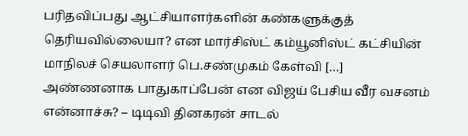பரிதவிப்பது ஆட்சியாளர்களின் கண்களுக்குத் தெரியவில்லையா? என மார்சிஸ்ட் கம்யூனிஸ்ட் கட்சியின் மாநிலச் செயலாளர் பெ.சண்முகம் கேள்வி […]
அண்ணனாக பாதுகாப்பேன் என விஜய் பேசிய வீர வசனம் என்னாச்சு? – டிடிவி தினகரன் சாடல்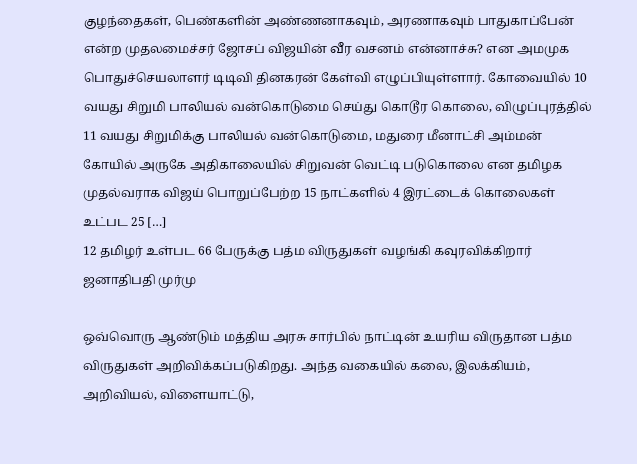குழந்தைகள், பெண்களின் அண்ணனாகவும், அரணாகவும் பாதுகாப்பேன் என்ற முதலமைச்சர் ஜோசப் விஜயின் வீர வசனம் என்னாச்சு? என அமமுக பொதுச்செயலாளர் டிடிவி தினகரன் கேள்வி எழுப்பியுள்ளார். கோவையில் 10 வயது சிறுமி பாலியல் வன்கொடுமை செய்து கொடூர கொலை, விழுப்புரத்தில் 11 வயது சிறுமிக்கு பாலியல் வன்கொடுமை, மதுரை மீனாட்சி அம்மன் கோயில் அருகே அதிகாலையில் சிறுவன் வெட்டி படுகொலை என தமிழக முதல்வராக விஜய் பொறுப்பேற்ற 15 நாட்களில் 4 இரட்டைக் கொலைகள் உட்பட 25 […]
12 தமிழர் உள்பட 66 பேருக்கு பத்ம விருதுகள் வழங்கி கவுரவிக்கிறார் ஜனாதிபதி முர்மு

ஒவ்வொரு ஆண்டும் மத்திய அரசு சார்பில் நாட்டின் உயரிய விருதான பத்ம விருதுகள் அறிவிக்கப்படுகிறது. அந்த வகையில் கலை, இலக்கியம், அறிவியல், விளையாட்டு,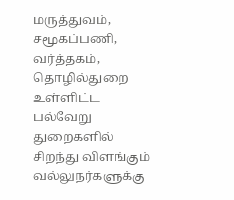மருத்துவம், சமூகப்பணி, வர்த்தகம், தொழில்துறை உள்ளிட்ட பல்வேறு துறைகளில் சிறந்து விளங்கும் வல்லுநர்களுக்கு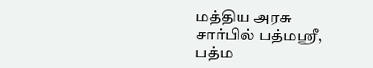மத்திய அரசு சார்பில் பத்மஸ்ரீ, பத்ம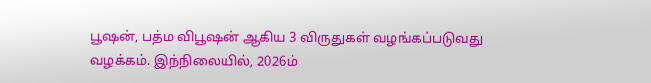பூஷன், பத்ம விபூஷன் ஆகிய 3 விருதுகள் வழங்கப்படுவது வழக்கம். இந்நிலையில், 2026ம்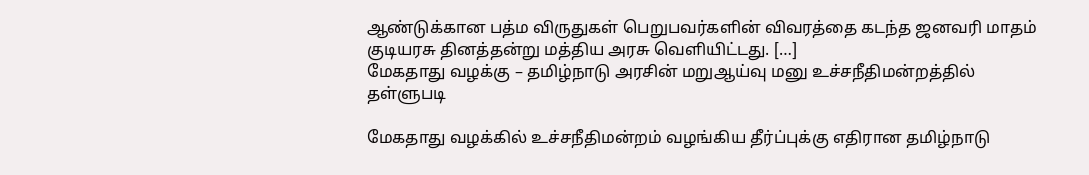ஆண்டுக்கான பத்ம விருதுகள் பெறுபவர்களின் விவரத்தை கடந்த ஜனவரி மாதம் குடியரசு தினத்தன்று மத்திய அரசு வெளியிட்டது. […]
மேகதாது வழக்கு – தமிழ்நாடு அரசின் மறுஆய்வு மனு உச்சநீதிமன்றத்தில் தள்ளுபடி

மேகதாது வழக்கில் உச்சநீதிமன்றம் வழங்கிய தீர்ப்புக்கு எதிரான தமிழ்நாடு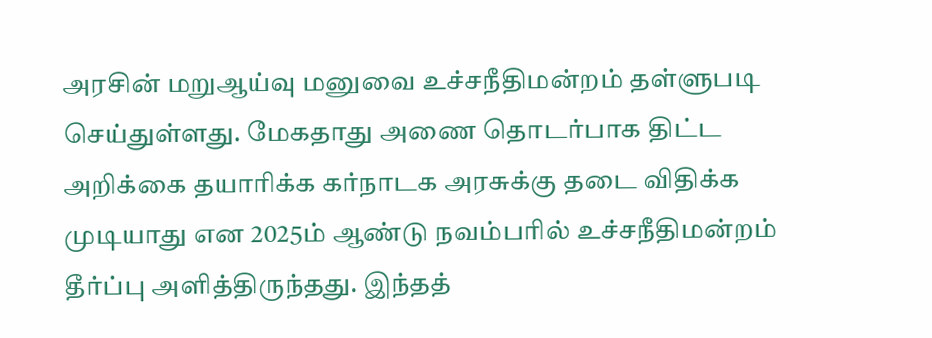அரசின் மறுஆய்வு மனுவை உச்சநீதிமன்றம் தள்ளுபடி செய்துள்ளது. மேகதாது அணை தொடர்பாக திட்ட அறிக்கை தயாரிக்க கர்நாடக அரசுக்கு தடை விதிக்க முடியாது என 2025ம் ஆண்டு நவம்பரில் உச்சநீதிமன்றம் தீர்ப்பு அளித்திருந்தது. இந்தத்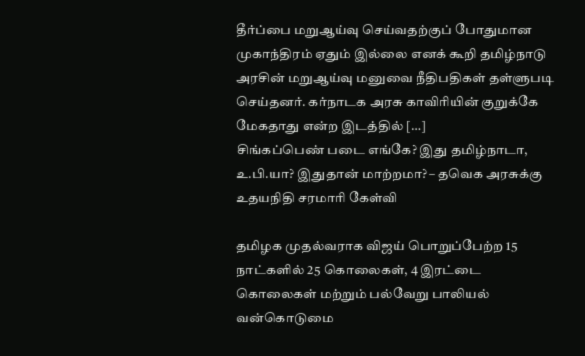தீர்ப்பை மறுஆய்வு செய்வதற்குப் போதுமான முகாந்திரம் ஏதும் இல்லை எனக் கூறி தமிழ்நாடு அரசின் மறுஆய்வு மனுவை நீதிபதிகள் தள்ளுபடி செய்தனர். கர்நாடக அரசு காவிரியின் குறுக்கே மேகதாது என்ற இடத்தில் […]
சிங்கப்பெண் படை எங்கே? இது தமிழ்நாடா, உ.பி.யா? இதுதான் மாற்றமா? – தவெக அரசுக்கு உதயநிதி சரமாரி கேள்வி

தமிழக முதல்வராக விஜய் பொறுப்பேற்ற 15 நாட்களில் 25 கொலைகள், 4 இரட்டை கொலைகள் மற்றும் பல்வேறு பாலியல் வன்கொடுமை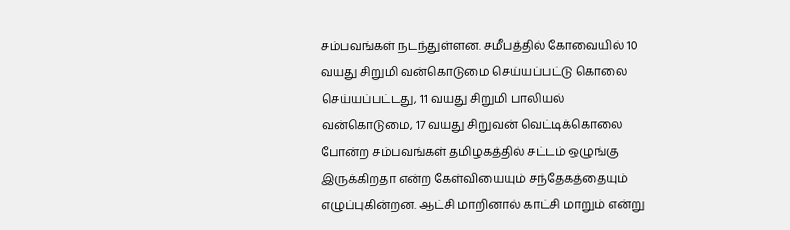சம்பவங்கள் நடந்துள்ளன. சமீபத்தில் கோவையில் 10 வயது சிறுமி வன்கொடுமை செய்யப்பட்டு கொலை செய்யப்பட்டது, 11 வயது சிறுமி பாலியல் வன்கொடுமை, 17 வயது சிறுவன் வெட்டிக்கொலை போன்ற சம்பவங்கள் தமிழகத்தில் சட்டம் ஒழுங்கு இருக்கிறதா என்ற கேள்வியையும் சந்தேகத்தையும் எழுப்புகின்றன. ஆட்சி மாறினால் காட்சி மாறும் என்று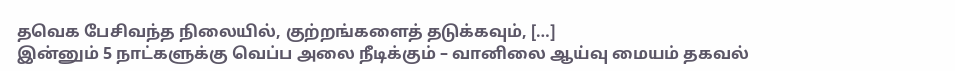தவெக பேசிவந்த நிலையில், குற்றங்களைத் தடுக்கவும், […]
இன்னும் 5 நாட்களுக்கு வெப்ப அலை நீடிக்கும் – வானிலை ஆய்வு மையம் தகவல்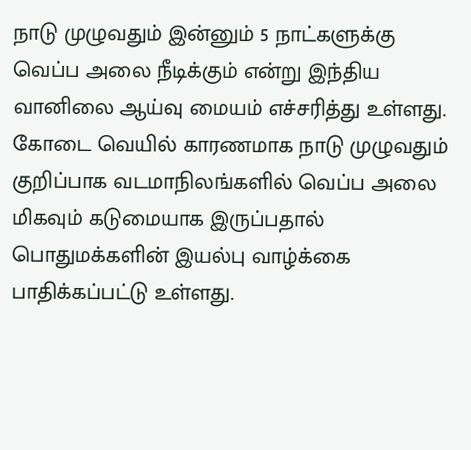நாடு முழுவதும் இன்னும் 5 நாட்களுக்கு வெப்ப அலை நீடிக்கும் என்று இந்திய வானிலை ஆய்வு மையம் எச்சரித்து உள்ளது. கோடை வெயில் காரணமாக நாடு முழுவதும் குறிப்பாக வடமாநிலங்களில் வெப்ப அலை மிகவும் கடுமையாக இருப்பதால் பொதுமக்களின் இயல்பு வாழ்க்கை பாதிக்கப்பட்டு உள்ளது.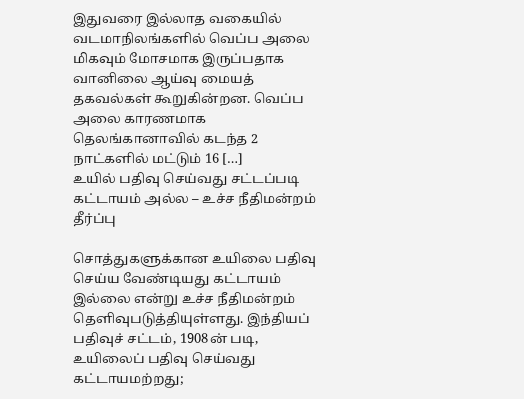இதுவரை இல்லாத வகையில் வடமாநிலங்களில் வெப்ப அலை மிகவும் மோசமாக இருப்பதாக வானிலை ஆய்வு மையத் தகவல்கள் கூறுகின்றன. வெப்ப அலை காரணமாக தெலங்கானாவில் கடந்த 2 நாட்களில் மட்டும் 16 […]
உயில் பதிவு செய்வது சட்டப்படி கட்டாயம் அல்ல – உச்ச நீதிமன்றம் தீர்ப்பு

சொத்துகளுக்கான உயிலை பதிவு செய்ய வேண்டியது கட்டாயம் இல்லை என்று உச்ச நீதிமன்றம் தெளிவுபடுத்தியுள்ளது. இந்தியப் பதிவுச் சட்டம், 1908ன் படி, உயிலைப் பதிவு செய்வது கட்டாயமற்றது;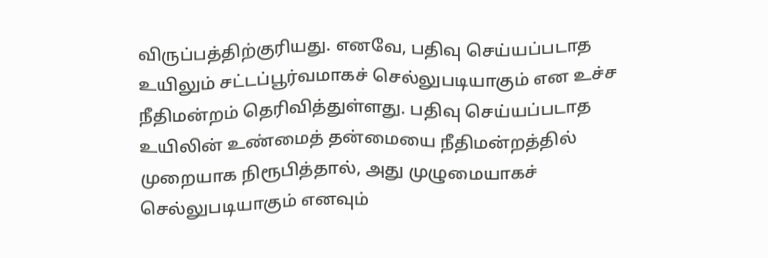விருப்பத்திற்குரியது. எனவே, பதிவு செய்யப்படாத உயிலும் சட்டப்பூர்வமாகச் செல்லுபடியாகும் என உச்ச நீதிமன்றம் தெரிவித்துள்ளது. பதிவு செய்யப்படாத உயிலின் உண்மைத் தன்மையை நீதிமன்றத்தில் முறையாக நிரூபித்தால், அது முழுமையாகச் செல்லுபடியாகும் எனவும்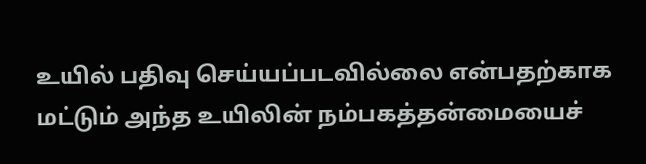உயில் பதிவு செய்யப்படவில்லை என்பதற்காக மட்டும் அந்த உயிலின் நம்பகத்தன்மையைச்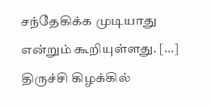சந்தேகிக்க முடியாது என்றும் கூறியுள்ளது. […]
திருச்சி கிழக்கில்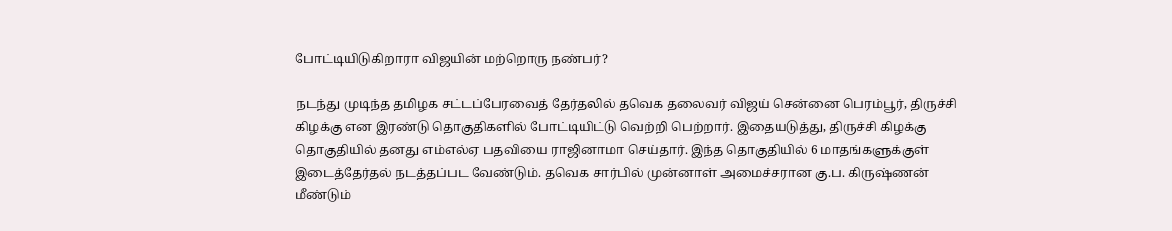போட்டியிடுகிறாரா விஜயின் மற்றொரு நண்பர்?

நடந்து முடிந்த தமிழக சட்டப்பேரவைத் தேர்தலில் தவெக தலைவர் விஜய் சென்னை பெரம்பூர், திருச்சி கிழக்கு என இரண்டு தொகுதிகளில் போட்டியிட்டு வெற்றி பெற்றார். இதையடுத்து, திருச்சி கிழக்கு தொகுதியில் தனது எம்எல்ஏ பதவியை ராஜினாமா செய்தார். இந்த தொகுதியில் 6 மாதங்களுக்குள் இடைத்தேர்தல் நடத்தப்பட வேண்டும். தவெக சார்பில் முன்னாள் அமைச்சரான கு.ப. கிருஷ்ணன் மீண்டும்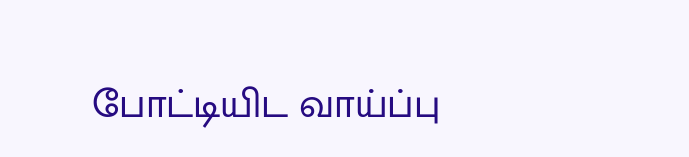போட்டியிட வாய்ப்பு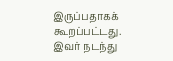இருப்பதாகக் கூறப்பட்டது. இவர் நடந்து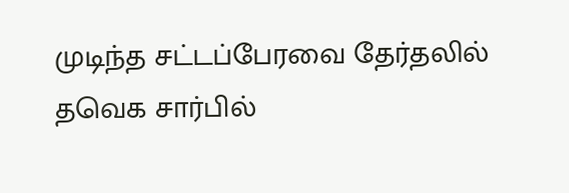முடிந்த சட்டப்பேரவை தேர்தலில் தவெக சார்பில்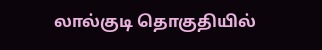லால்குடி தொகுதியில்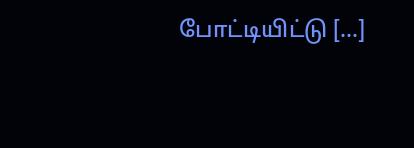போட்டியிட்டு […]